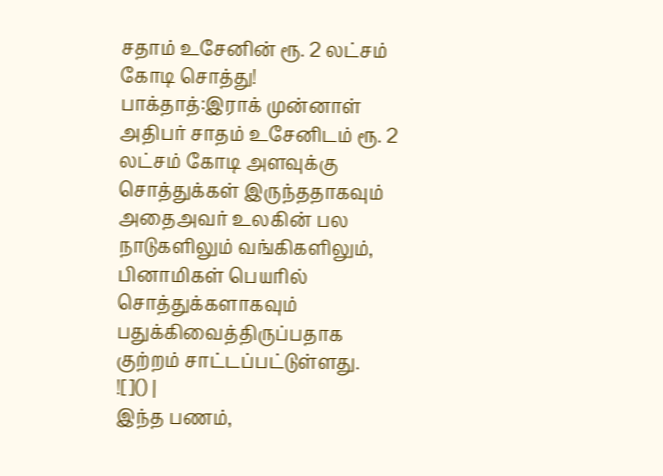சதாம் உசேனின் ரூ. 2 லட்சம் கோடி சொத்து!
பாக்தாத்:இராக் முன்னாள் அதிபர் சாதம் உசேனிடம் ரூ. 2 லட்சம் கோடி அளவுக்கு சொத்துக்கள் இருந்ததாகவும் அதைஅவர் உலகின் பல நாடுகளிலும் வங்கிகளிலும், பினாமிகள் பெயரில் சொத்துக்களாகவும் பதுக்கிவைத்திருப்பதாக குற்றம் சாட்டப்பட்டுள்ளது.
![]() |
இந்த பணம்,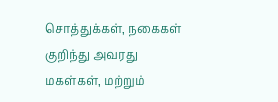சொத்துக்கள், நகைகள் குறிந்து அவரது மகள்கள், மற்றும்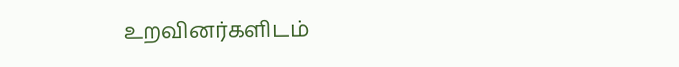உறவினர்களிடம்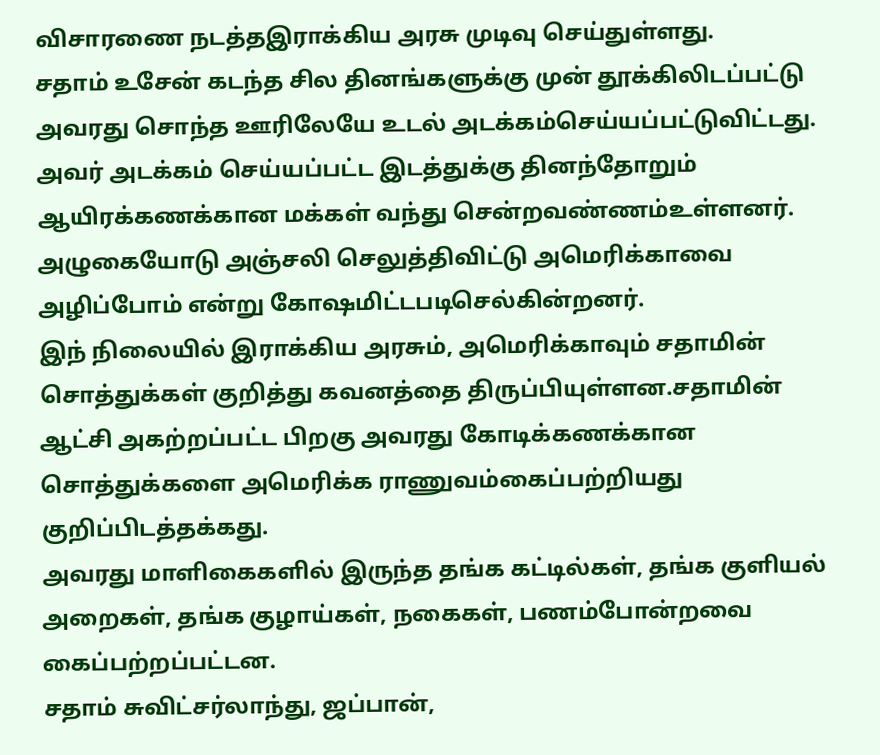விசாரணை நடத்தஇராக்கிய அரசு முடிவு செய்துள்ளது.
சதாம் உசேன் கடந்த சில தினங்களுக்கு முன் தூக்கிலிடப்பட்டு அவரது சொந்த ஊரிலேயே உடல் அடக்கம்செய்யப்பட்டுவிட்டது.
அவர் அடக்கம் செய்யப்பட்ட இடத்துக்கு தினந்தோறும் ஆயிரக்கணக்கான மக்கள் வந்து சென்றவண்ணம்உள்ளனர். அழுகையோடு அஞ்சலி செலுத்திவிட்டு அமெரிக்காவை அழிப்போம் என்று கோஷமிட்டபடிசெல்கின்றனர்.
இந் நிலையில் இராக்கிய அரசும், அமெரிக்காவும் சதாமின் சொத்துக்கள் குறித்து கவனத்தை திருப்பியுள்ளன.சதாமின் ஆட்சி அகற்றப்பட்ட பிறகு அவரது கோடிக்கணக்கான சொத்துக்களை அமெரிக்க ராணுவம்கைப்பற்றியது குறிப்பிடத்தக்கது.
அவரது மாளிகைகளில் இருந்த தங்க கட்டில்கள், தங்க குளியல் அறைகள், தங்க குழாய்கள், நகைகள், பணம்போன்றவை கைப்பற்றப்பட்டன.
சதாம் சுவிட்சர்லாந்து, ஜப்பான்,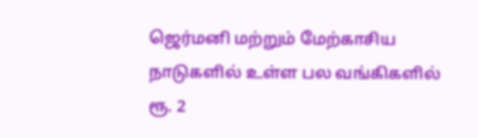ஜெர்மனி மற்றும் மேற்காசிய நாடுகளில் உள்ள பல வங்கிகளில் ரூ. 2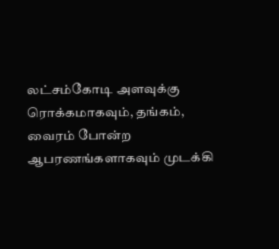லட்சம்கோடி அளவுக்கு ரொக்கமாகவும், தங்கம், வைரம் போன்ற ஆபரணங்களாகவும் முடக்கி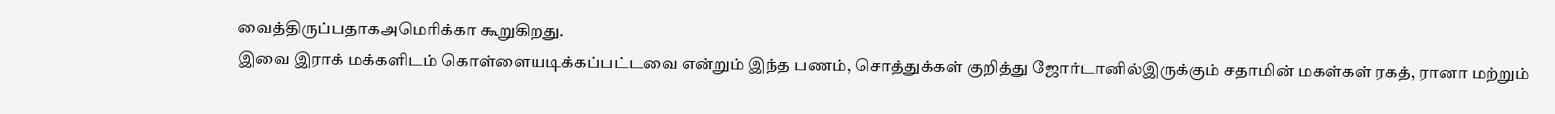வைத்திருப்பதாகஅமெரிக்கா கூறுகிறது.
இவை இராக் மக்களிடம் கொள்ளையடிக்கப்பட்டவை என்றும் இந்த பணம், சொத்துக்கள் குறித்து ஜோர்டானில்இருக்கும் சதாமின் மகள்கள் ரகத், ரானா மற்றும்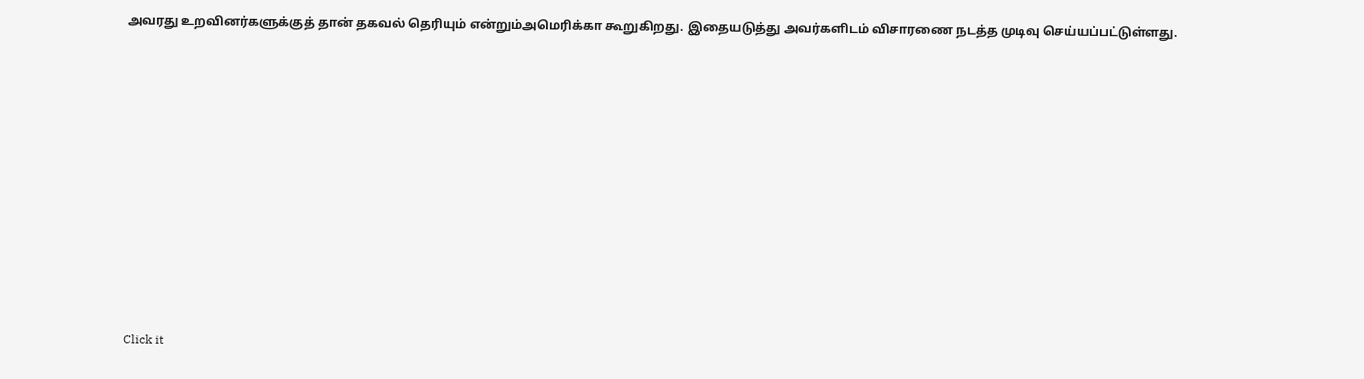அவரது உறவினர்களுக்குத் தான் தகவல் தெரியும் என்றும்அமெரிக்கா கூறுகிறது. இதையடுத்து அவர்களிடம் விசாரணை நடத்த முடிவு செய்யப்பட்டுள்ளது.













Click it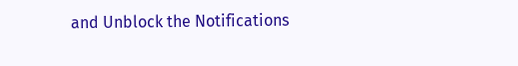and Unblock the Notifications